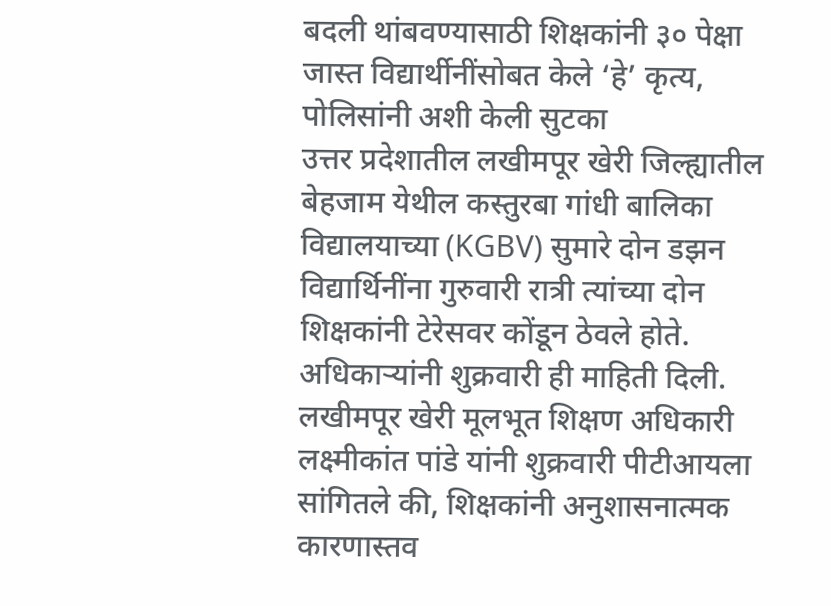बदली थांबवण्यासाठी शिक्षकांनी ३० पेक्षा जास्त विद्यार्थीनींसोबत केले ‘हे’ कृत्य, पोलिसांनी अशी केली सुटका
उत्तर प्रदेशातील लखीमपूर खेरी जिल्ह्यातील बेहजाम येथील कस्तुरबा गांधी बालिका विद्यालयाच्या (KGBV) सुमारे दोन डझन विद्यार्थिनींना गुरुवारी रात्री त्यांच्या दोन शिक्षकांनी टेरेसवर कोंडून ठेवले होते. अधिकाऱ्यांनी शुक्रवारी ही माहिती दिली. लखीमपूर खेरी मूलभूत शिक्षण अधिकारी लक्ष्मीकांत पांडे यांनी शुक्रवारी पीटीआयला सांगितले की, शिक्षकांनी अनुशासनात्मक कारणास्तव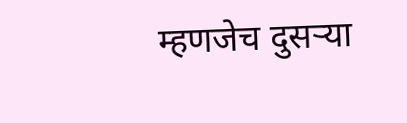म्हणजेच दुसऱ्या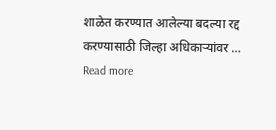शाळेत करण्यात आलेल्या बदल्या रद्द करण्यासाठी जिल्हा अधिकाऱ्यांवर … Read more